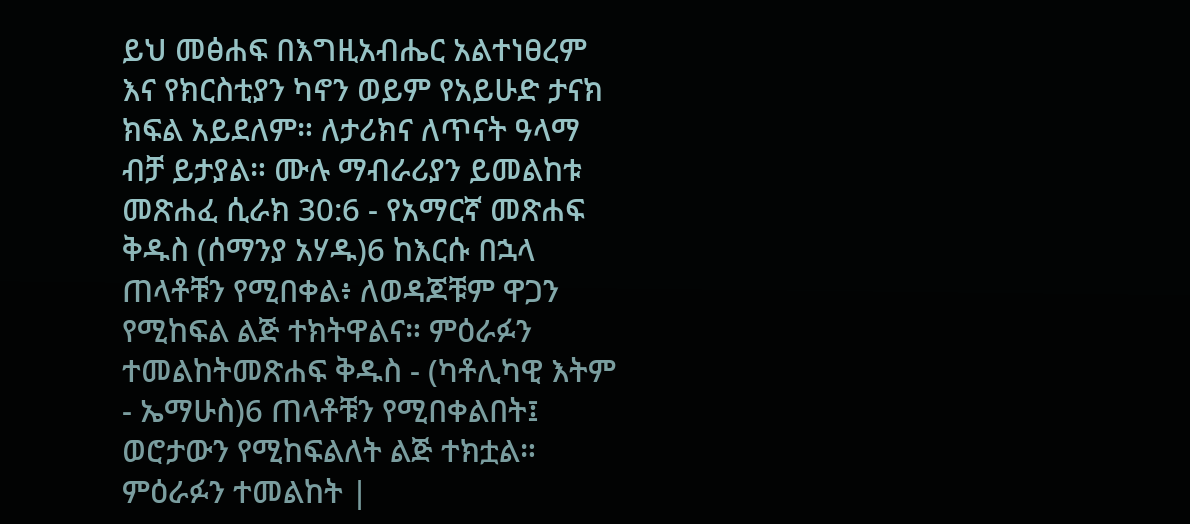ይህ መፅሐፍ በእግዚአብሔር አልተነፀረም እና የክርስቲያን ካኖን ወይም የአይሁድ ታናክ ክፍል አይደለም። ለታሪክና ለጥናት ዓላማ ብቻ ይታያል። ሙሉ ማብራሪያን ይመልከቱ መጽሐፈ ሲራክ 30:6 - የአማርኛ መጽሐፍ ቅዱስ (ሰማንያ አሃዱ)6 ከእርሱ በኋላ ጠላቶቹን የሚበቀል፥ ለወዳጆቹም ዋጋን የሚከፍል ልጅ ተክትዋልና። ምዕራፉን ተመልከትመጽሐፍ ቅዱስ - (ካቶሊካዊ እትም - ኤማሁስ)6 ጠላቶቹን የሚበቀልበት፤ ወሮታውን የሚከፍልለት ልጅ ተክቷል። ምዕራፉን ተመልከት |